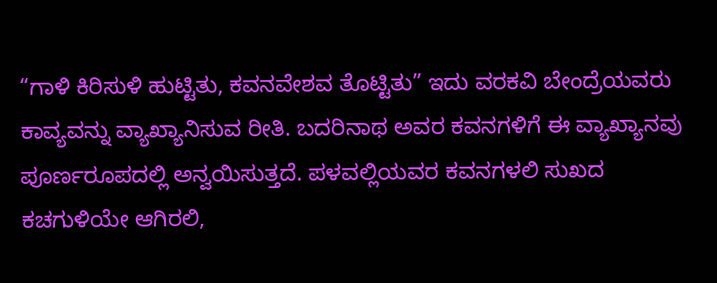“ಗಾಳಿ ಕಿರಿಸುಳಿ ಹುಟ್ಟಿತು, ಕವನವೇಶವ ತೊಟ್ಟಿತು” ಇದು ವರಕವಿ ಬೇಂದ್ರೆಯವರು ಕಾವ್ಯವನ್ನು ವ್ಯಾಖ್ಯಾನಿಸುವ ರೀತಿ. ಬದರಿನಾಥ ಅವರ ಕವನಗಳಿಗೆ ಈ ವ್ಯಾಖ್ಯಾನವು ಪೂರ್ಣರೂಪದಲ್ಲಿ ಅನ್ವಯಿಸುತ್ತದೆ. ಪಳವಲ್ಲಿಯವರ ಕವನಗಳಲಿ ಸುಖದ ಕಚಗುಳಿಯೇ ಆಗಿರಲಿ,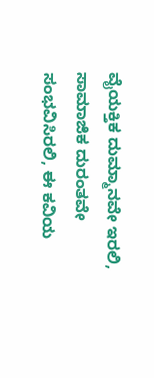ವೈಯಕ್ತಿಕ ದುಮ್ಮಾನವೇ ಇರಲಿ, ಸಾಮಾಜಿಕ ದುರಂತವೇ ಸಂಭವಿಸಿರಲಿ, ಈ ಕವಿಯ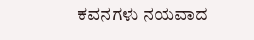ಕವನಗಳು ನಯವಾದ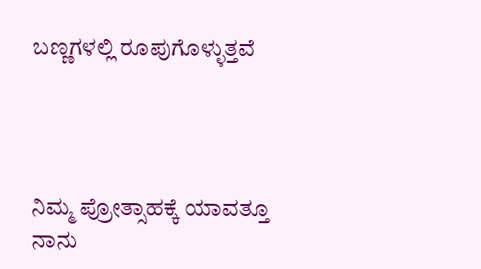ಬಣ್ಣಗಳಲ್ಲಿ ರೂಪುಗೊಳ್ಳುತ್ತವೆ




ನಿಮ್ಮ ಪ್ರೋತ್ಸಾಹಕ್ಕೆ ಯಾವತ್ತೂ ನಾನು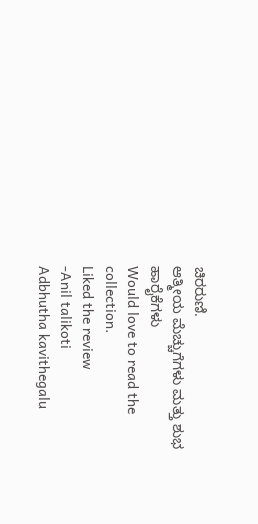ಚಿರರುಣಿ.
ಆತ್ಮೀಯ ಮೆಚ್ಚುಗೆಗಳು ಮತ್ತು ಶುಭ ಹಾರೈಕೆಗಳು
Would love to read the collection.
Liked the review
-Anil talikoti
Adbhutha kavithegalu